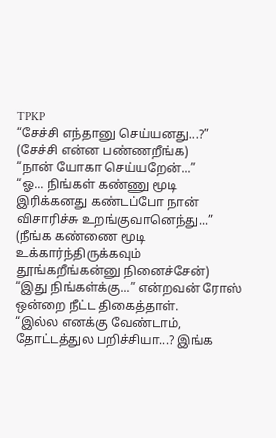TPKP
“சேச்சி எந்தானு செய்யனது...?” (சேச்சி என்ன பண்ணறீங்க)
“நான் யோகா செய்யறேன்...”
“ஓ... நிங்கள் கண்ணு மூடி இரிக்கனது கண்டப்போ நான் விசாரிச்சு உறங்குவானெந்து...” (நீங்க கண்ணை மூடி உக்கார்ந்திருக்கவும் தூங்கறீங்கன்னு நினைச்சேன்) “இது நிங்கள்க்கு...” என்றவன் ரோஸ் ஒன்றை நீட்ட திகைத்தாள்.
“இல்ல எனக்கு வேண்டாம், தோட்டத்துல பறிச்சியா...? இங்க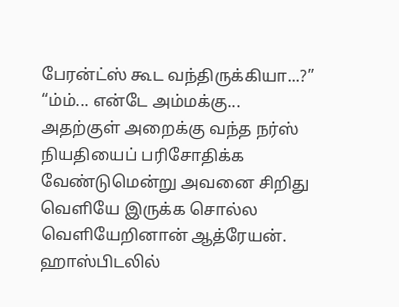பேரன்ட்ஸ் கூட வந்திருக்கியா...?”
“ம்ம்... என்டே அம்மக்கு...
அதற்குள் அறைக்கு வந்த நர்ஸ் நியதியைப் பரிசோதிக்க வேண்டுமென்று அவனை சிறிது வெளியே இருக்க சொல்ல வெளியேறினான் ஆத்ரேயன்.
ஹாஸ்பிடலில்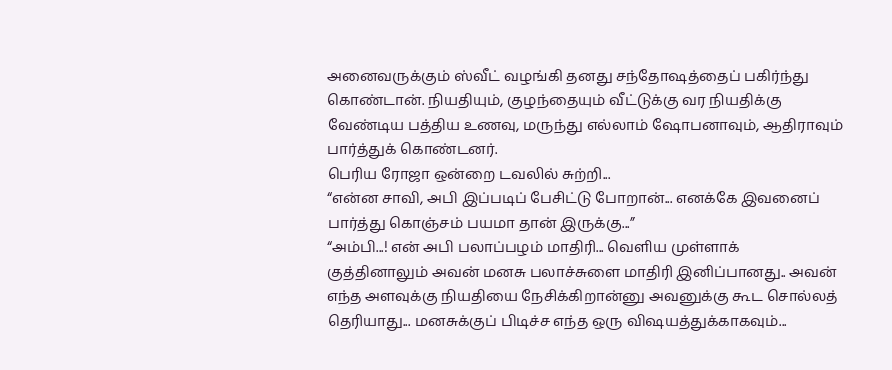அனைவருக்கும் ஸ்வீட் வழங்கி தனது சந்தோஷத்தைப் பகிர்ந்து கொண்டான். நியதியும், குழந்தையும் வீட்டுக்கு வர நியதிக்கு வேண்டிய பத்திய உணவு, மருந்து எல்லாம் ஷோபனாவும், ஆதிராவும் பார்த்துக் கொண்டனர்.
பெரிய ரோஜா ஒன்றை டவலில் சுற்றி...
“என்ன சாவி, அபி இப்படிப் பேசிட்டு போறான்... எனக்கே இவனைப் பார்த்து கொஞ்சம் பயமா தான் இருக்கு...”
“அம்பி...! என் அபி பலாப்பழம் மாதிரி... வெளிய முள்ளாக் குத்தினாலும் அவன் மனசு பலாச்சுளை மாதிரி இனிப்பானது.. அவன் எந்த அளவுக்கு நியதியை நேசிக்கிறான்னு அவனுக்கு கூட சொல்லத் தெரியாது... மனசுக்குப் பிடிச்ச எந்த ஒரு விஷயத்துக்காகவும்...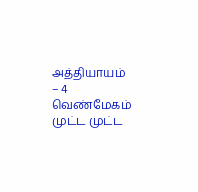அத்தியாயம் – 4
வெண்மேகம் முட்ட முட்ட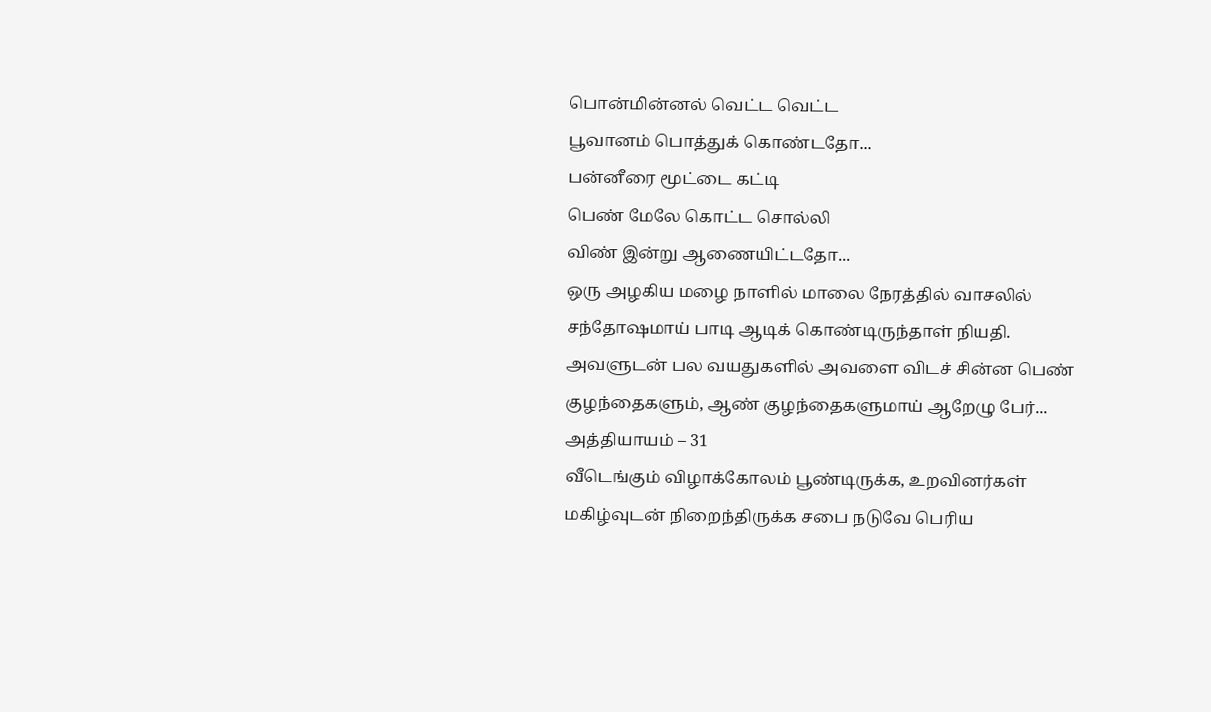பொன்மின்னல் வெட்ட வெட்ட
பூவானம் பொத்துக் கொண்டதோ...
பன்னீரை மூட்டை கட்டி
பெண் மேலே கொட்ட சொல்லி
விண் இன்று ஆணையிட்டதோ...
ஒரு அழகிய மழை நாளில் மாலை நேரத்தில் வாசலில் சந்தோஷமாய் பாடி ஆடிக் கொண்டிருந்தாள் நியதி. அவளுடன் பல வயதுகளில் அவளை விடச் சின்ன பெண் குழந்தைகளும், ஆண் குழந்தைகளுமாய் ஆறேழு பேர்...
அத்தியாயம் – 31
வீடெங்கும் விழாக்கோலம் பூண்டிருக்க, உறவினர்கள் மகிழ்வுடன் நிறைந்திருக்க சபை நடுவே பெரிய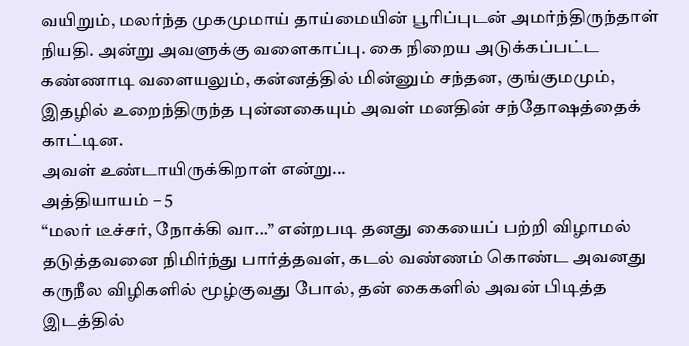வயிறும், மலர்ந்த முகமுமாய் தாய்மையின் பூரிப்புடன் அமர்ந்திருந்தாள் நியதி. அன்று அவளுக்கு வளைகாப்பு. கை நிறைய அடுக்கப்பட்ட கண்ணாடி வளையலும், கன்னத்தில் மின்னும் சந்தன, குங்குமமும், இதழில் உறைந்திருந்த புன்னகையும் அவள் மனதின் சந்தோஷத்தைக் காட்டின.
அவள் உண்டாயிருக்கிறாள் என்று...
அத்தியாயம் – 5
“மலர் டீச்சர், நோக்கி வா...” என்றபடி தனது கையைப் பற்றி விழாமல் தடுத்தவனை நிமிர்ந்து பார்த்தவள், கடல் வண்ணம் கொண்ட அவனது கருநீல விழிகளில் மூழ்குவது போல், தன் கைகளில் அவன் பிடித்த இடத்தில்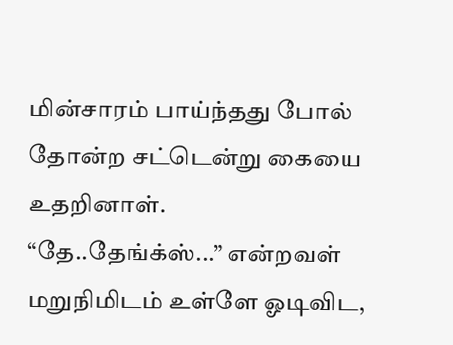மின்சாரம் பாய்ந்தது போல் தோன்ற சட்டென்று கையை உதறினாள்.
“தே..தேங்க்ஸ்...” என்றவள் மறுநிமிடம் உள்ளே ஓடிவிட,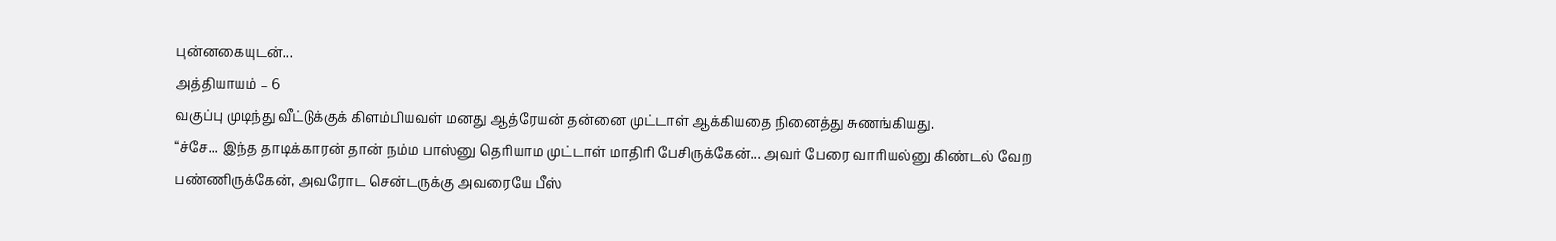புன்னகையுடன்...
அத்தியாயம் – 6
வகுப்பு முடிந்து வீட்டுக்குக் கிளம்பியவள் மனது ஆத்ரேயன் தன்னை முட்டாள் ஆக்கியதை நினைத்து சுணங்கியது.
“ச்சே... இந்த தாடிக்காரன் தான் நம்ம பாஸ்னு தெரியாம முட்டாள் மாதிரி பேசிருக்கேன்... அவர் பேரை வாரியல்னு கிண்டல் வேற பண்ணிருக்கேன், அவரோட சென்டருக்கு அவரையே பீஸ்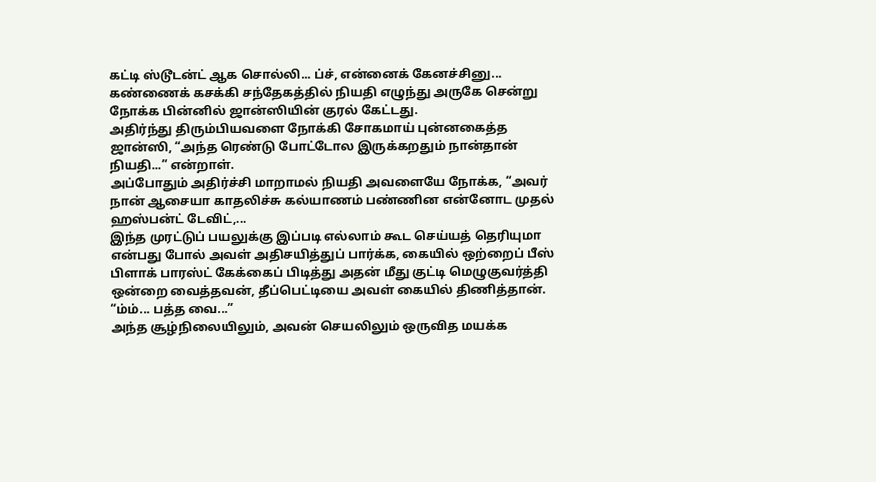கட்டி ஸ்டூடன்ட் ஆக சொல்லி... ப்ச், என்னைக் கேனச்சினு...
கண்ணைக் கசக்கி சந்தேகத்தில் நியதி எழுந்து அருகே சென்று நோக்க பின்னில் ஜான்ஸியின் குரல் கேட்டது.
அதிர்ந்து திரும்பியவளை நோக்கி சோகமாய் புன்னகைத்த ஜான்ஸி, “அந்த ரெண்டு போட்டோல இருக்கறதும் நான்தான் நியதி...” என்றாள்.
அப்போதும் அதிர்ச்சி மாறாமல் நியதி அவளையே நோக்க, “அவர் நான் ஆசையா காதலிச்சு கல்யாணம் பண்ணின என்னோட முதல் ஹஸ்பன்ட் டேவிட்,...
இந்த முரட்டுப் பயலுக்கு இப்படி எல்லாம் கூட செய்யத் தெரியுமா என்பது போல் அவள் அதிசயித்துப் பார்க்க, கையில் ஒற்றைப் பீஸ் பிளாக் பாரஸ்ட் கேக்கைப் பிடித்து அதன் மீது குட்டி மெழுகுவர்த்தி ஒன்றை வைத்தவன், தீப்பெட்டியை அவள் கையில் திணித்தான்.
“ம்ம்... பத்த வை...”
அந்த சூழ்நிலையிலும், அவன் செயலிலும் ஒருவித மயக்க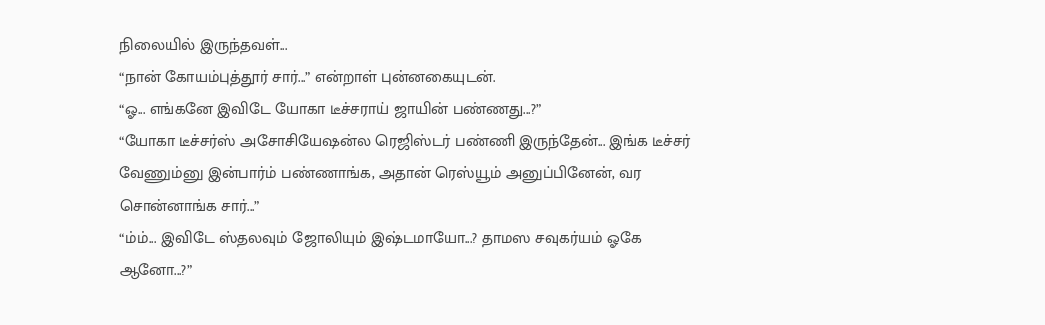நிலையில் இருந்தவள்...
“நான் கோயம்புத்தூர் சார்...” என்றாள் புன்னகையுடன்.
“ஓ... எங்கனே இவிடே யோகா டீச்சராய் ஜாயின் பண்ணது...?”
“யோகா டீச்சர்ஸ் அசோசியேஷன்ல ரெஜிஸ்டர் பண்ணி இருந்தேன்... இங்க டீச்சர் வேணும்னு இன்பார்ம் பண்ணாங்க, அதான் ரெஸ்யூம் அனுப்பினேன், வர சொன்னாங்க சார்...”
“ம்ம்... இவிடே ஸ்தலவும் ஜோலியும் இஷ்டமாயோ...? தாமஸ சவுகர்யம் ஓகே ஆனோ...?”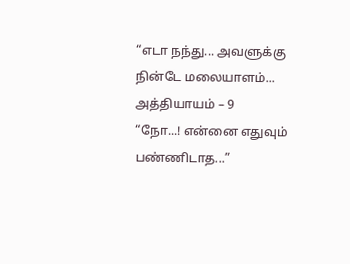“எடா நந்து... அவளுக்கு நின்டே மலையாளம்...
அத்தியாயம் – 9
“நோ...! என்னை எதுவும் பண்ணிடாத...”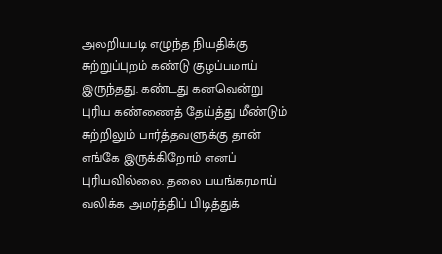அலறியபடி எழுந்த நியதிக்கு சுற்றுப்புறம் கண்டு குழப்பமாய் இருந்தது. கண்டது கனவென்று புரிய கண்ணைத் தேய்த்து மீண்டும் சுற்றிலும் பார்த்தவளுக்கு தான் எங்கே இருக்கிறோம் எனப் புரியவில்லை. தலை பயங்கரமாய் வலிக்க அமர்த்திப் பிடித்துக்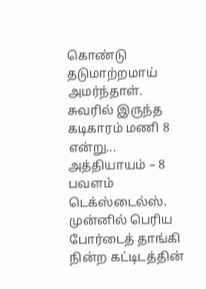கொண்டு தடுமாற்றமாய் அமர்ந்தாள்.
சுவரில் இருந்த கடிகாரம் மணி 8 என்று...
அத்தியாயம் – 8
பவளம் டெக்ஸ்டைல்ஸ்.
முன்னில் பெரிய போர்டைத் தாங்கி நின்ற கட்டிடத்தின்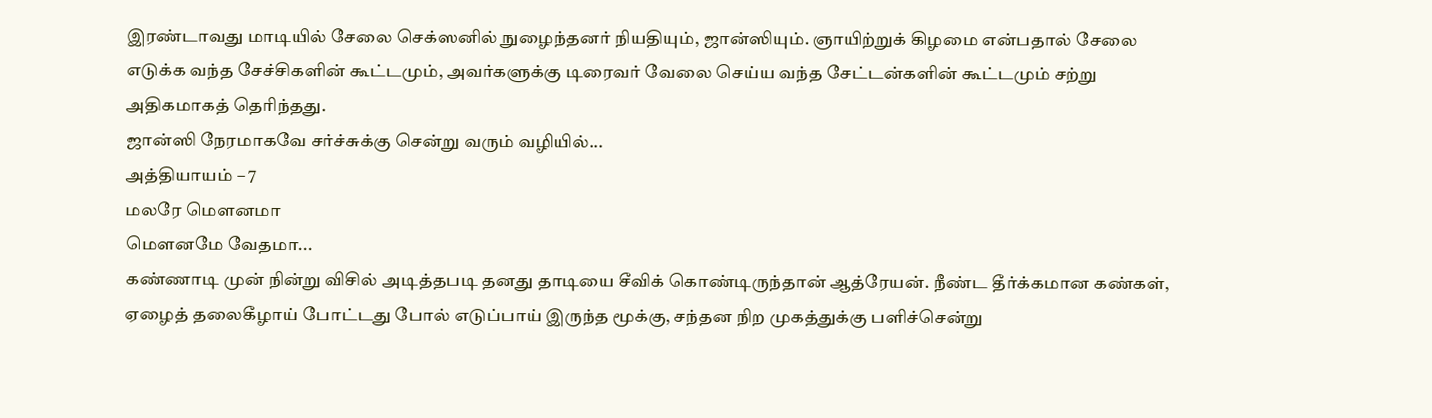இரண்டாவது மாடியில் சேலை செக்ஸனில் நுழைந்தனர் நியதியும், ஜான்ஸியும். ஞாயிற்றுக் கிழமை என்பதால் சேலை எடுக்க வந்த சேச்சிகளின் கூட்டமும், அவர்களுக்கு டிரைவர் வேலை செய்ய வந்த சேட்டன்களின் கூட்டமும் சற்று அதிகமாகத் தெரிந்தது.
ஜான்ஸி நேரமாகவே சர்ச்சுக்கு சென்று வரும் வழியில்...
அத்தியாயம் – 7
மலரே மௌனமா
மௌனமே வேதமா...
கண்ணாடி முன் நின்று விசில் அடித்தபடி தனது தாடியை சீவிக் கொண்டிருந்தான் ஆத்ரேயன். நீண்ட தீர்க்கமான கண்கள், ஏழைத் தலைகீழாய் போட்டது போல் எடுப்பாய் இருந்த மூக்கு, சந்தன நிற முகத்துக்கு பளிச்சென்று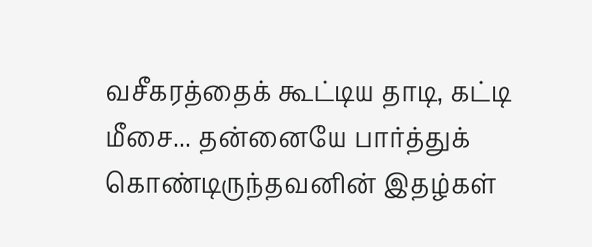வசீகரத்தைக் கூட்டிய தாடி, கட்டி மீசை... தன்னையே பார்த்துக் கொண்டிருந்தவனின் இதழ்கள்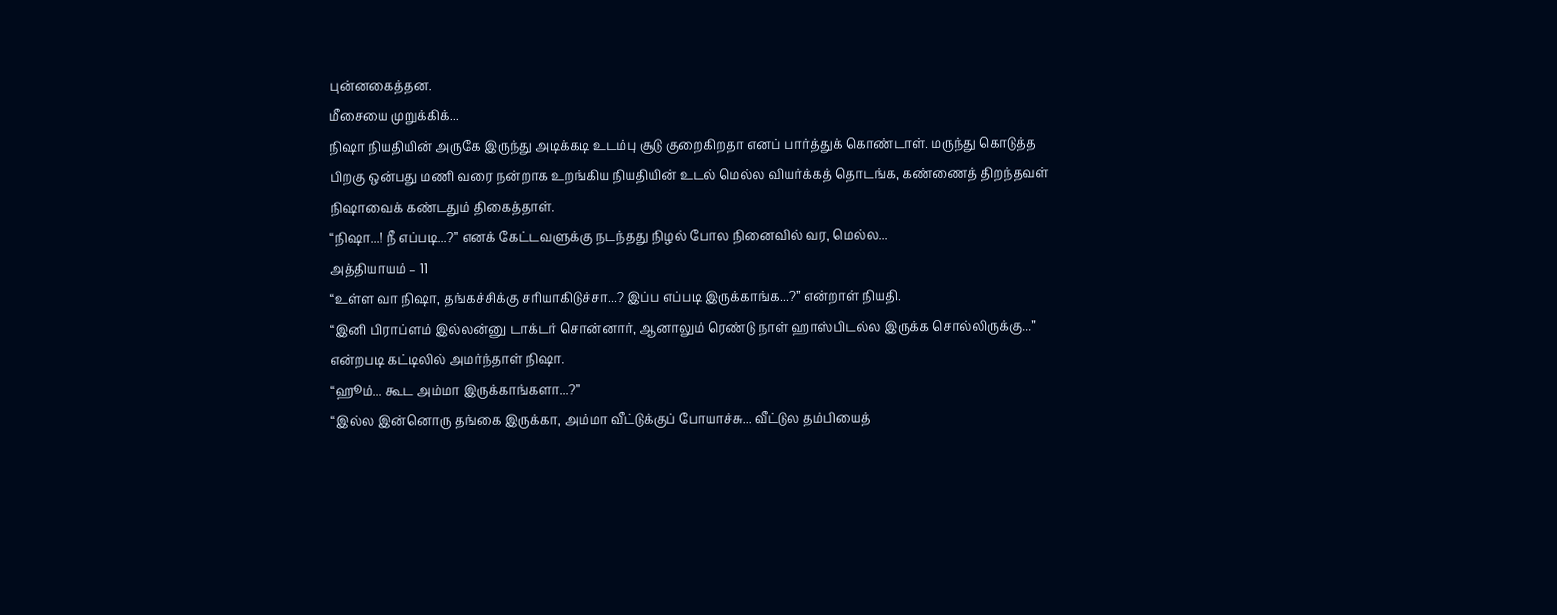புன்னகைத்தன.
மீசையை முறுக்கிக்...
நிஷா நியதியின் அருகே இருந்து அடிக்கடி உடம்பு சூடு குறைகிறதா எனப் பார்த்துக் கொண்டாள். மருந்து கொடுத்த பிறகு ஒன்பது மணி வரை நன்றாக உறங்கிய நியதியின் உடல் மெல்ல வியர்க்கத் தொடங்க, கண்ணைத் திறந்தவள் நிஷாவைக் கண்டதும் திகைத்தாள்.
“நிஷா...! நீ எப்படி...?” எனக் கேட்டவளுக்கு நடந்தது நிழல் போல நினைவில் வர, மெல்ல...
அத்தியாயம் – 11
“உள்ள வா நிஷா, தங்கச்சிக்கு சரியாகிடுச்சா...? இப்ப எப்படி இருக்காங்க...?” என்றாள் நியதி.
“இனி பிராப்ளம் இல்லன்னு டாக்டர் சொன்னார், ஆனாலும் ரெண்டு நாள் ஹாஸ்பிடல்ல இருக்க சொல்லிருக்கு...” என்றபடி கட்டிலில் அமர்ந்தாள் நிஷா.
“ஹூம்... கூட அம்மா இருக்காங்களா...?”
“இல்ல இன்னொரு தங்கை இருக்கா, அம்மா வீட்டுக்குப் போயாச்சு... வீட்டுல தம்பியைத்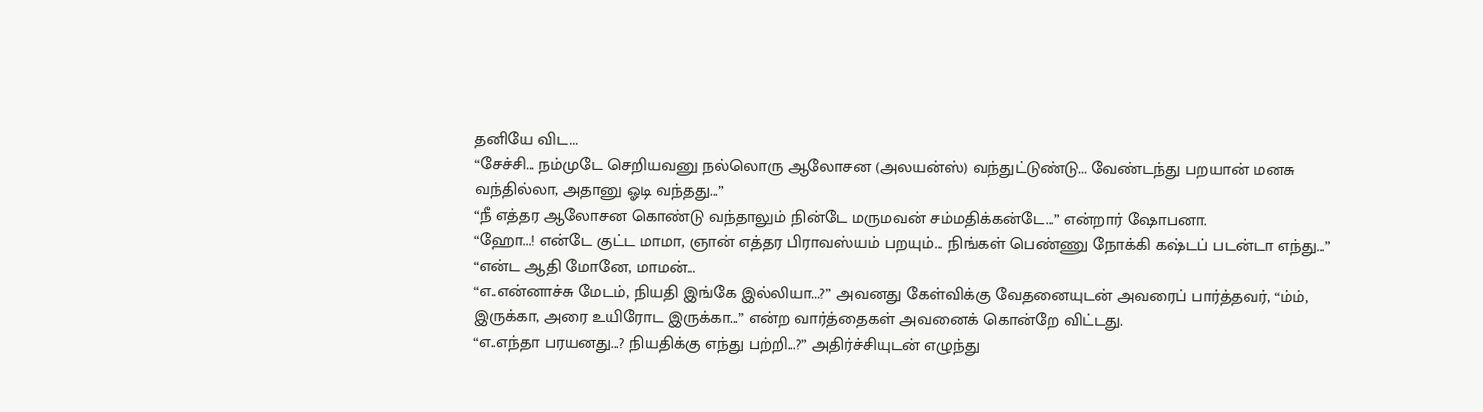தனியே விட...
“சேச்சி... நம்முடே செறியவனு நல்லொரு ஆலோசன (அலயன்ஸ்) வந்துட்டுண்டு... வேண்டந்து பறயான் மனசு வந்தில்லா, அதானு ஓடி வந்தது...”
“நீ எத்தர ஆலோசன கொண்டு வந்தாலும் நின்டே மருமவன் சம்மதிக்கன்டே...” என்றார் ஷோபனா.
“ஹோ...! என்டே குட்ட மாமா, ஞான் எத்தர பிராவஸ்யம் பறயும்... நிங்கள் பெண்ணு நோக்கி கஷ்டப் படன்டா எந்து...”
“என்ட ஆதி மோனே, மாமன்...
“எ..என்னாச்சு மேடம், நியதி இங்கே இல்லியா...?” அவனது கேள்விக்கு வேதனையுடன் அவரைப் பார்த்தவர், “ம்ம், இருக்கா, அரை உயிரோட இருக்கா...” என்ற வார்த்தைகள் அவனைக் கொன்றே விட்டது.
“எ..எந்தா பரயனது...? நியதிக்கு எந்து பற்றி...?” அதிர்ச்சியுடன் எழுந்து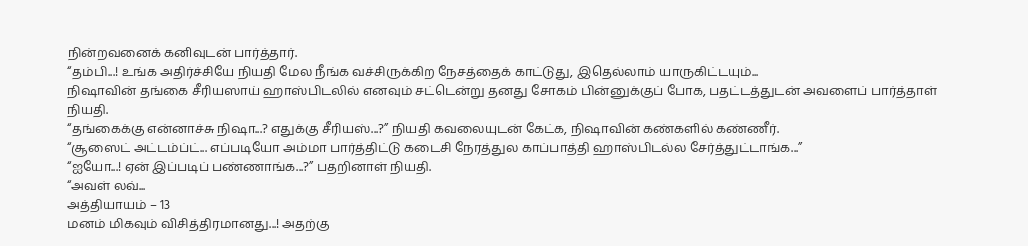நின்றவனைக் கனிவுடன் பார்த்தார்.
“தம்பி...! உங்க அதிர்ச்சியே நியதி மேல நீங்க வச்சிருக்கிற நேசத்தைக் காட்டுது, இதெல்லாம் யாருகிட்டயும்...
நிஷாவின் தங்கை சீரியஸாய் ஹாஸ்பிடலில் எனவும் சட்டென்று தனது சோகம் பின்னுக்குப் போக, பதட்டத்துடன் அவளைப் பார்த்தாள் நியதி.
“தங்கைக்கு என்னாச்சு நிஷா...? எதுக்கு சீரியஸ்...?” நியதி கவலையுடன் கேட்க, நிஷாவின் கண்களில் கண்ணீர்.
“சூஸைட் அட்டம்ப்ட்... எப்படியோ அம்மா பார்த்திட்டு கடைசி நேரத்துல காப்பாத்தி ஹாஸ்பிடல்ல சேர்த்துட்டாங்க...”
“ஐயோ...! ஏன் இப்படிப் பண்ணாங்க...?” பதறினாள் நியதி.
“அவள் லவ்...
அத்தியாயம் – 13
மனம் மிகவும் விசித்திரமானது...! அதற்கு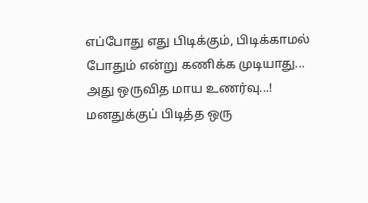எப்போது எது பிடிக்கும், பிடிக்காமல் போதும் என்று கணிக்க முடியாது... அது ஒருவித மாய உணர்வு...! மனதுக்குப் பிடித்த ஒரு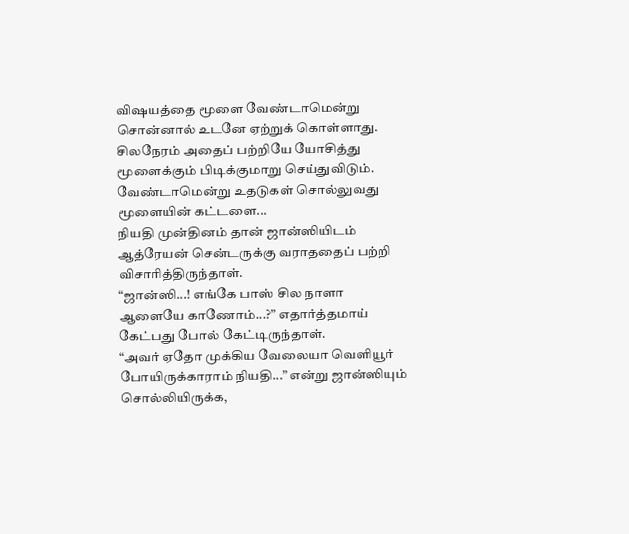விஷயத்தை மூளை வேண்டாமென்று சொன்னால் உடனே ஏற்றுக் கொள்ளாது. சிலநேரம் அதைப் பற்றியே யோசித்து மூளைக்கும் பிடிக்குமாறு செய்துவிடும்.
வேண்டாமென்று உதடுகள் சொல்லுவது மூளையின் கட்டளை...
நியதி முன்தினம் தான் ஜான்ஸியிடம் ஆத்ரேயன் சென்டருக்கு வராததைப் பற்றி விசாரித்திருந்தாள்.
“ஜான்ஸி...! எங்கே பாஸ் சில நாளா ஆளையே காணோம்...?” எதார்த்தமாய் கேட்பது போல் கேட்டிருந்தாள்.
“அவர் ஏதோ முக்கிய வேலையா வெளியூர் போயிருக்காராம் நியதி...” என்று ஜான்ஸியும் சொல்லியிருக்க,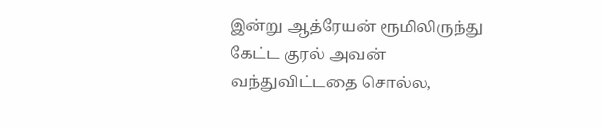இன்று ஆத்ரேயன் ரூமிலிருந்து கேட்ட குரல் அவன் வந்துவிட்டதை சொல்ல,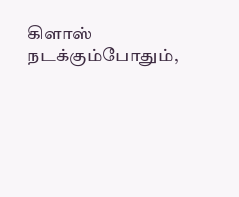கிளாஸ் நடக்கும்போதும்,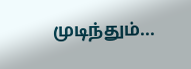முடிந்தும்...